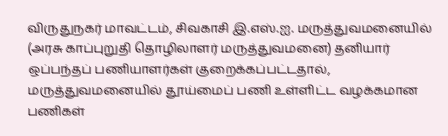விருதுநகர் மாவட்டம், சிவகாசி இ.எஸ்.ஐ. மருத்துவமனையில் (அரசு காப்புறுதி தொழிலாளர் மருத்துவமனை) தனியார் ஒப்பந்தப் பணியாளர்கள் குறைக்கப்பட்டதால், மருத்துவமனையில் தூய்மைப் பணி உள்ளிட்ட வழக்கமான பணிகள்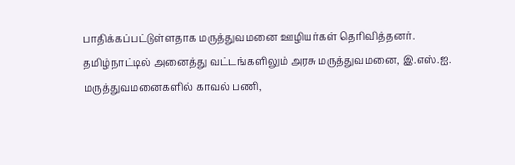பாதிக்கப்பட்டுள்ளதாக மருத்துவமனை ஊழியர்கள் தெரிவித்தனர்.
தமிழ்நாட்டில் அனைத்து வட்டங்களிலும் அரசு மருத்துவமனை, இ.எஸ்.ஐ. மருத்துவமனைகளில் காவல் பணி,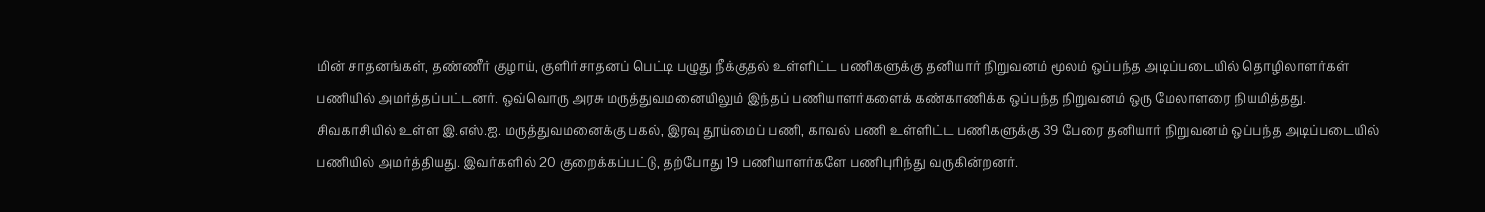மின் சாதனங்கள், தண்ணீர் குழாய், குளிர்சாதனப் பெட்டி பழுது நீக்குதல் உள்ளிட்ட பணிகளுக்கு தனியார் நிறுவனம் மூலம் ஒப்பந்த அடிப்படையில் தொழிலாளர்கள் பணியில் அமர்த்தப்பட்டனர். ஒவ்வொரு அரசு மருத்துவமனையிலும் இந்தப் பணியாளர்களைக் கண்காணிக்க ஒப்பந்த நிறுவனம் ஒரு மேலாளரை நியமித்தது.
சிவகாசியில் உள்ள இ.எஸ்.ஐ. மருத்துவமனைக்கு பகல், இரவு தூய்மைப் பணி, காவல் பணி உள்ளிட்ட பணிகளுக்கு 39 பேரை தனியார் நிறுவனம் ஒப்பந்த அடிப்படையில் பணியில் அமர்த்தியது. இவர்களில் 20 குறைக்கப்பட்டு, தற்போது 19 பணியாளர்களே பணிபுரிந்து வருகின்றனர்.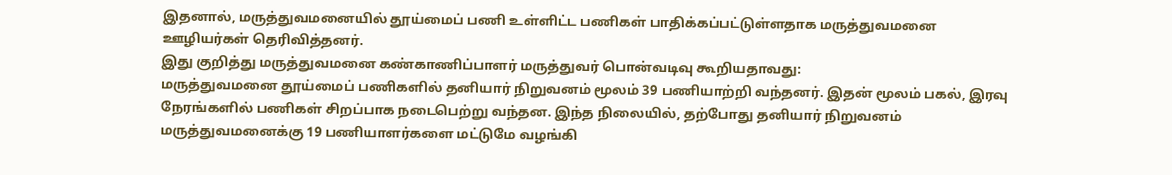இதனால், மருத்துவமனையில் தூய்மைப் பணி உள்ளிட்ட பணிகள் பாதிக்கப்பட்டுள்ளதாக மருத்துவமனை ஊழியர்கள் தெரிவித்தனர்.
இது குறித்து மருத்துவமனை கண்காணிப்பாளர் மருத்துவர் பொன்வடிவு கூறியதாவது:
மருத்துவமனை தூய்மைப் பணிகளில் தனியார் நிறுவனம் மூலம் 39 பணியாற்றி வந்தனர். இதன் மூலம் பகல், இரவு நேரங்களில் பணிகள் சிறப்பாக நடைபெற்று வந்தன. இந்த நிலையில், தற்போது தனியார் நிறுவனம் மருத்துவமனைக்கு 19 பணியாளர்களை மட்டுமே வழங்கி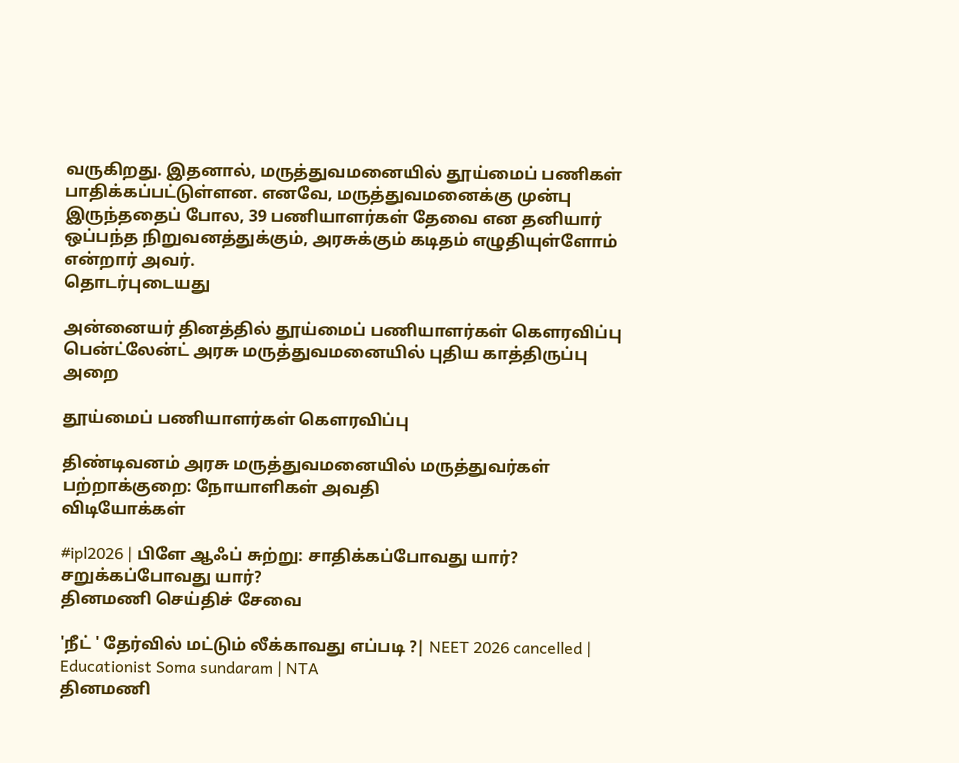வருகிறது. இதனால், மருத்துவமனையில் தூய்மைப் பணிகள் பாதிக்கப்பட்டுள்ளன. எனவே, மருத்துவமனைக்கு முன்பு இருந்ததைப் போல, 39 பணியாளர்கள் தேவை என தனியார் ஒப்பந்த நிறுவனத்துக்கும், அரசுக்கும் கடிதம் எழுதியுள்ளோம் என்றார் அவர்.
தொடர்புடையது

அன்னையர் தினத்தில் தூய்மைப் பணியாளர்கள் கௌரவிப்பு
பென்ட்லேன்ட் அரசு மருத்துவமனையில் புதிய காத்திருப்பு அறை

தூய்மைப் பணியாளர்கள் கெளரவிப்பு

திண்டிவனம் அரசு மருத்துவமனையில் மருத்துவர்கள் பற்றாக்குறை: நோயாளிகள் அவதி
விடியோக்கள்

#ipl2026 | பிளே ஆஃப் சுற்று: சாதிக்கப்போவது யார்? சறுக்கப்போவது யார்?
தினமணி செய்திச் சேவை

'நீட் ' தேர்வில் மட்டும் லீக்காவது எப்படி ?| NEET 2026 cancelled | Educationist Soma sundaram | NTA
தினமணி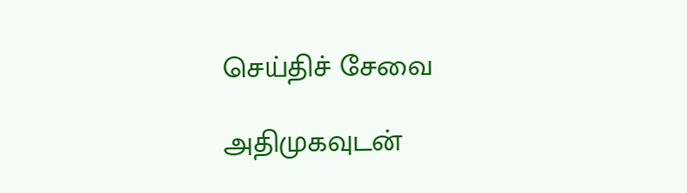செய்திச் சேவை

அதிமுகவுடன்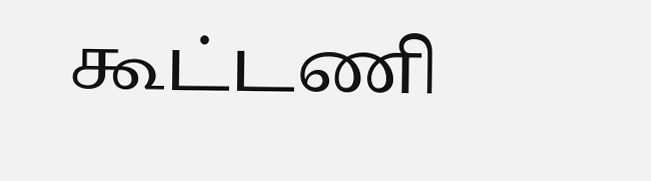கூட்டணி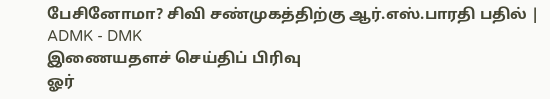பேசினோமா? சிவி சண்முகத்திற்கு ஆர்.எஸ்.பாரதி பதில் | ADMK - DMK
இணையதளச் செய்திப் பிரிவு
ஓர்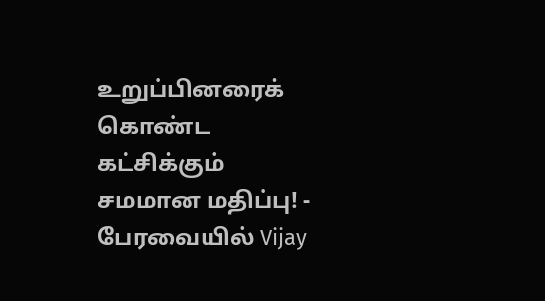உறுப்பினரைக் கொண்ட கட்சிக்கும் சமமான மதிப்பு! - பேரவையில் Vijay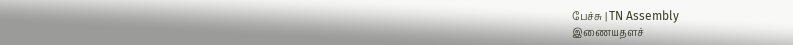பேச்சு | TN Assembly
இணையதளச்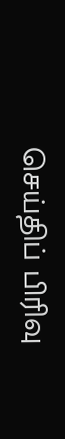செய்திப் பிரிவு